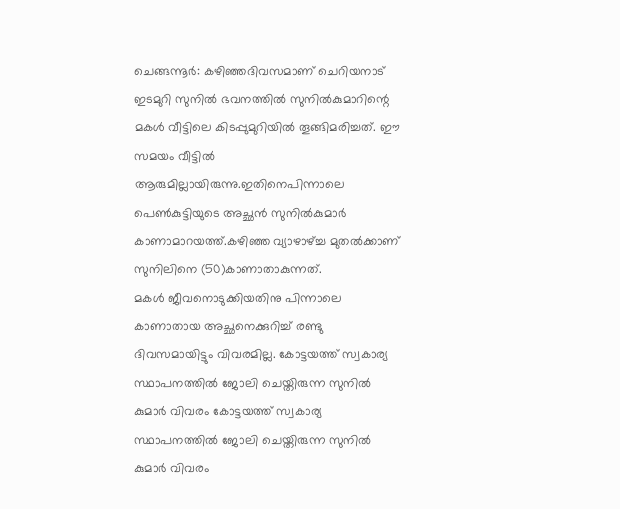ചെങ്ങന്നൂർ: കഴിഞ്ഞദിവസമാണ് ചെറിയനാട് ഇടമുറി സുനിൽ ഭവനത്തിൽ സുനിൽകുമാറിന്റെ മകൾ വീട്ടിലെ കിടപ്പുമുറിയിൽ തൂങ്ങിമരിച്ചത്. ഈ സമയം വീട്ടിൽ ആരുമില്ലായിരുന്നു.ഇതിനെപിന്നാലെ പെൺകുട്ടിയുടെ അച്ഛൻ സുനിൽകുമാർ കാണാമാറയത്ത്.കഴിഞ്ഞ വ്യാഴാഴ്ച്ച മുതൽക്കാണ് സുനിലിനെ (50)കാണാതാകുന്നത്.
മകൾ ജീവനൊടുക്കിയതിനു പിന്നാലെ കാണാതായ അച്ഛനെക്കുറിച്ച് രണ്ടു ദിവസമായിട്ടും വിവരമില്ല. കോട്ടയത്ത് സ്വകാര്യ സ്ഥാപനത്തിൽ ജോലി ചെയ്തിരുന്ന സുനിൽ കുമാർ വിവരം കോട്ടയത്ത് സ്വകാര്യ സ്ഥാപനത്തിൽ ജോലി ചെയ്തിരുന്ന സുനിൽ കുമാർ വിവരം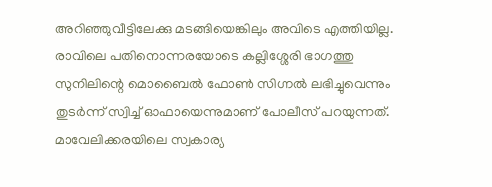അറിഞ്ഞുവീട്ടിലേക്കു മടങ്ങിയെങ്കിലും അവിടെ എത്തിയില്ല.
രാവിലെ പതിനൊന്നരയോടെ കല്ലിശ്ശേരി ഭാഗത്തു സുനിലിന്റെ മൊബൈൽ ഫോൺ സിഗ്നൽ ലഭിച്ചുവെന്നും തുടർന്ന് സ്വിച്ച് ഓഫായെന്നുമാണ് പോലീസ് പറയുന്നത്. മാവേലിക്കരയിലെ സ്വകാര്യ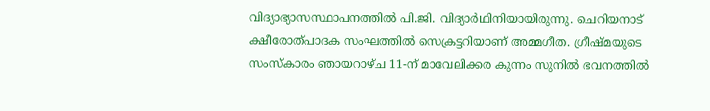വിദ്യാഭ്യാസസ്ഥാപനത്തിൽ പി.ജി. വിദ്യാർഥിനിയായിരുന്നു. ചെറിയനാട് ക്ഷീരോത്പാദക സംഘത്തിൽ സെക്രട്ടറിയാണ് അമ്മഗീത. ഗ്രീഷ്മയുടെ സംസ്കാരം ഞായറാഴ്ച 11-ന് മാവേലിക്കര കുന്നം സുനിൽ ഭവനത്തിൽ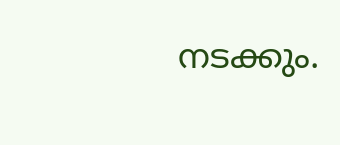നടക്കും.